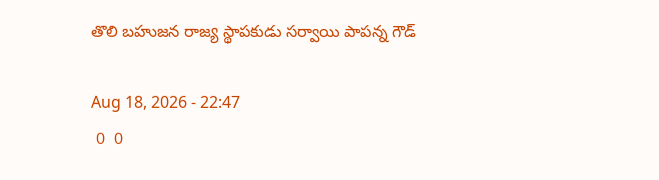తొలి బహుజన రాజ్య స్థాపకుడు సర్వాయి పాపన్న గౌడ్

Aug 18, 2026 - 22:47
 0  0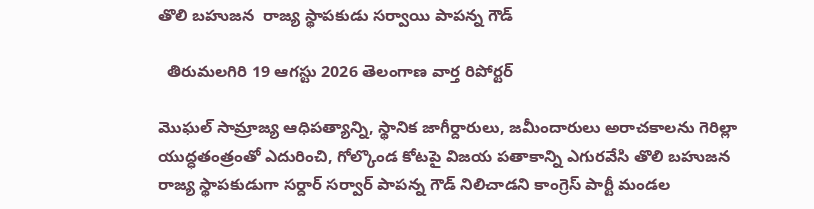తొలి బహుజన  రాజ్య స్థాపకుడు సర్వాయి పాపన్న గౌడ్

  తిరుమలగిరి 19 ఆగస్టు 2026 తెలంగాణ వార్త రిపోర్టర్

మొఘల్ సామ్రాజ్య ఆధిపత్యాన్ని, స్థానిక జాగీర్దారులు, జమీందారులు అరాచకాలను గెరిల్లా యుద్ధతంత్రంతో ఎదురించి, గోల్కొండ కోటపై విజయ పతాకాన్ని ఎగురవేసి తొలి బహుజన రాజ్య స్థాపకుడుగా సర్దార్ సర్వార్ పాపన్న గౌడ్ నిలిచాడని కాంగ్రెస్ పార్టీ మండల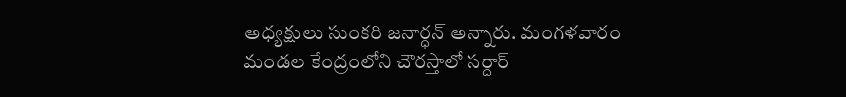అధ్యక్షులు సుంకరి జనార్ధన్ అన్నారు. మంగళవారం మండల కేంద్రంలోని చౌరస్తాలో సర్దార్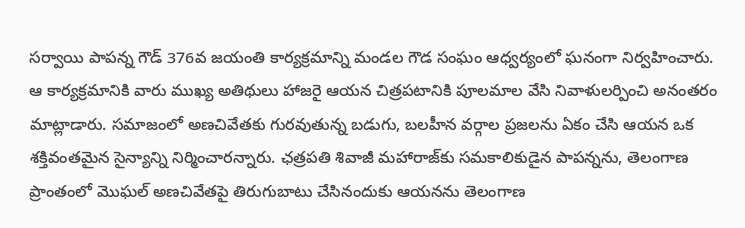సర్వాయి పాపన్న గౌడ్ 376వ జయంతి కార్యక్రమాన్ని మండల గౌడ సంఘం ఆధ్వర్యంలో ఘనంగా నిర్వహించారు. ఆ కార్యక్రమానికి వారు ముఖ్య అతిథులు హాజరై ఆయన చిత్రపటానికి పూలమాల వేసి నివాళులర్పించి అనంతరం మాట్లాడారు. సమాజంలో అణచివేతకు గురవుతున్న బడుగు, బలహీన వర్గాల ప్రజలను ఏకం చేసి ఆయన ఒక శక్తివంతమైన సైన్యాన్ని నిర్మించారన్నారు. ఛత్రపతి శివాజీ మహారాజ్‌కు సమకాలికుడైన పాపన్నను, తెలంగాణ ప్రాంతంలో మొఘల్ అణచివేతపై తిరుగుబాటు చేసినందుకు ఆయనను తెలంగాణ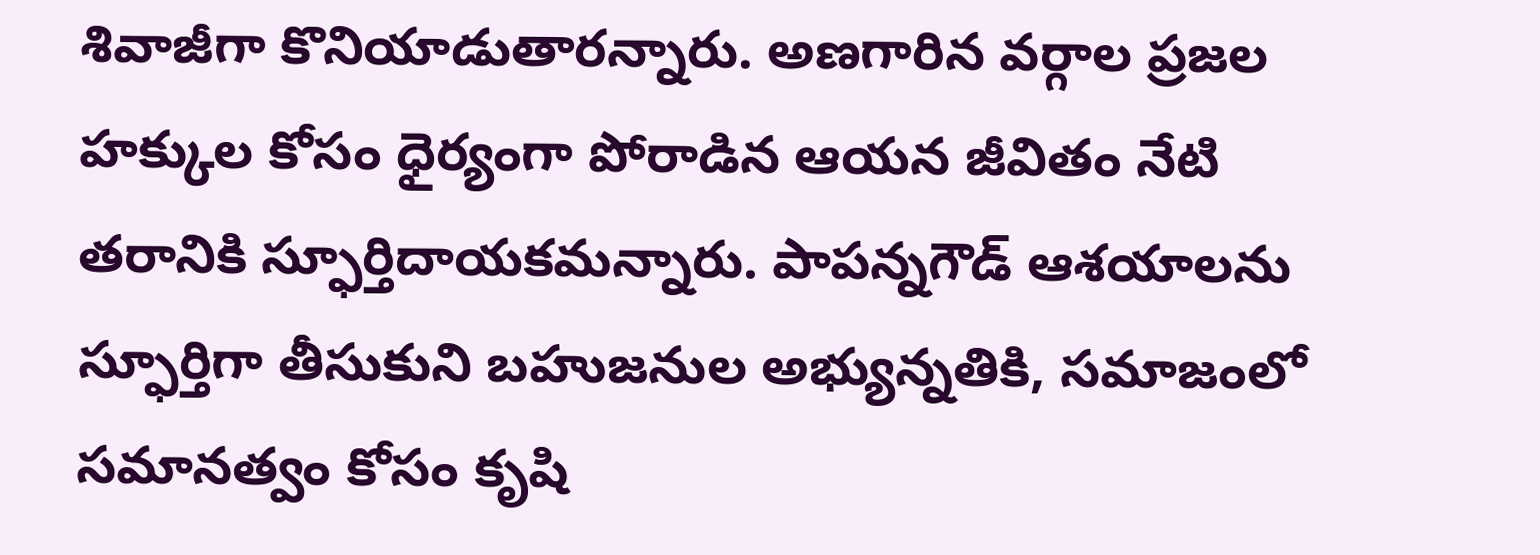శివాజీగా కొనియాడుతారన్నారు. అణగారిన వర్గాల ప్రజల హక్కుల కోసం ధైర్యంగా పోరాడిన ఆయన జీవితం నేటి తరానికి స్ఫూర్తిదాయకమన్నారు. పాపన్నగౌడ్ ఆశయాలను స్ఫూర్తిగా తీసుకుని బహుజనుల అభ్యున్నతికి, సమాజంలో సమానత్వం కోసం కృషి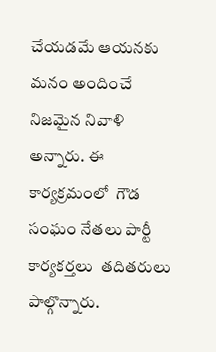చేయడమే ఆయనకు మనం అందించే నిజమైన నివాళి అన్నారు. ఈ కార్యక్రమంలో  గౌడ సంఘం నేతలు పార్టీ కార్యకర్తలు  తదితరులు పాల్గొన్నారు.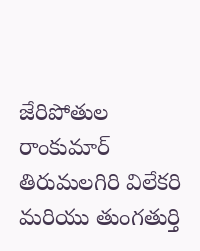జేరిపోతుల రాంకుమార్ తిరుమలగిరి విలేకరి మరియు తుంగతుర్తి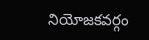నియోజకవర్గం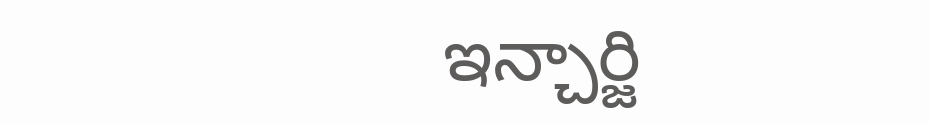ఇన్చార్జి